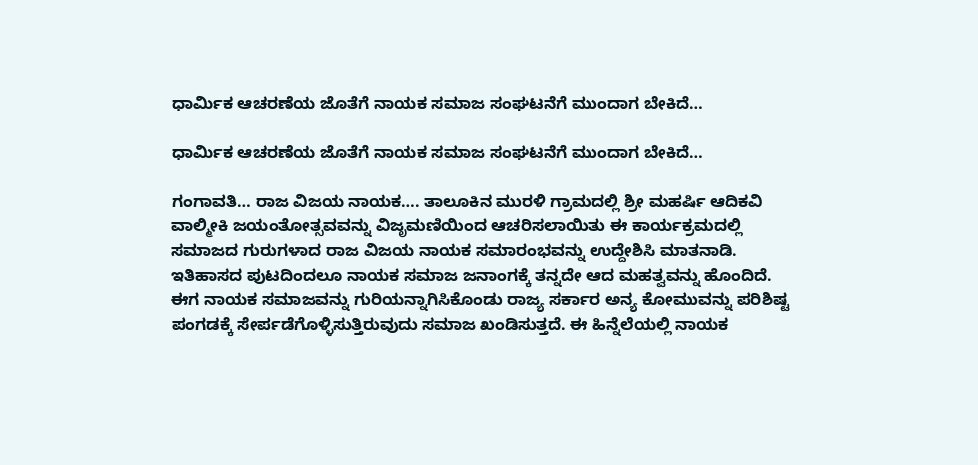ಧಾರ್ಮಿಕ ಆಚರಣೆಯ ಜೊತೆಗೆ ನಾಯಕ ಸಮಾಜ ಸಂಘಟನೆಗೆ ಮುಂದಾಗ ಬೇಕಿದೆ…

ಧಾರ್ಮಿಕ ಆಚರಣೆಯ ಜೊತೆಗೆ ನಾಯಕ ಸಮಾಜ ಸಂಘಟನೆಗೆ ಮುಂದಾಗ ಬೇಕಿದೆ…

ಗಂಗಾವತಿ… ರಾಜ ವಿಜಯ ನಾಯಕ…. ತಾಲೂಕಿನ ಮುರಳಿ ಗ್ರಾಮದಲ್ಲಿ ಶ್ರೀ ಮಹರ್ಷಿ ಆದಿಕವಿ ವಾಲ್ಮೀಕಿ ಜಯಂತೋತ್ಸವವನ್ನು ವಿಜೃಮಣಿಯಿಂದ ಆಚರಿಸಲಾಯಿತು ಈ ಕಾರ್ಯಕ್ರಮದಲ್ಲಿ ಸಮಾಜದ ಗುರುಗಳಾದ ರಾಜ ವಿಜಯ ನಾಯಕ ಸಮಾರಂಭವನ್ನು ಉದ್ದೇಶಿಸಿ ಮಾತನಾಡಿ. ಇತಿಹಾಸದ ಪುಟದಿಂದಲೂ ನಾಯಕ ಸಮಾಜ ಜನಾಂಗಕ್ಕೆ ತನ್ನದೇ ಆದ ಮಹತ್ವವನ್ನು ಹೊಂದಿದೆ. ಈಗ ನಾಯಕ ಸಮಾಜವನ್ನು ಗುರಿಯನ್ನಾಗಿಸಿಕೊಂಡು ರಾಜ್ಯ ಸರ್ಕಾರ ಅನ್ಯ ಕೋಮುವನ್ನು ಪರಿಶಿಷ್ಟ ಪಂಗಡಕ್ಕೆ ಸೇರ್ಪಡೆಗೊಳ್ಳಿಸುತ್ತಿರುವುದು ಸಮಾಜ ಖಂಡಿಸುತ್ತದೆ. ಈ ಹಿನ್ನೆಲೆಯಲ್ಲಿ ನಾಯಕ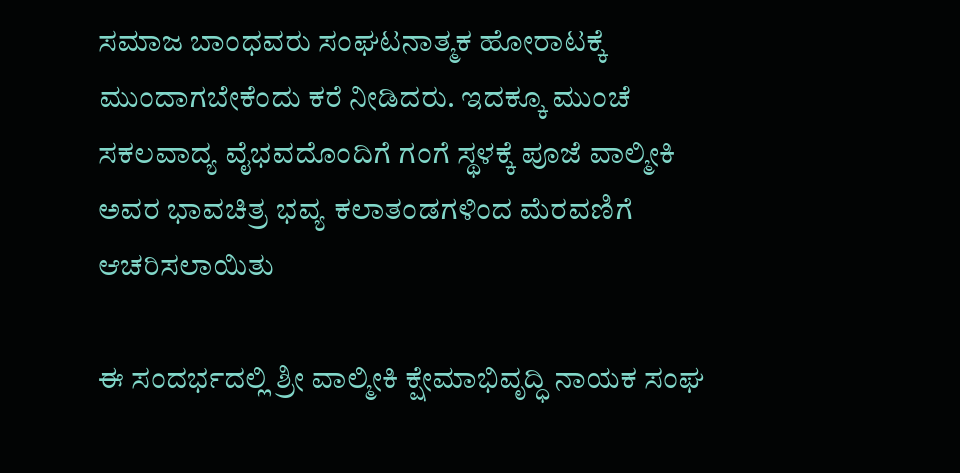ಸಮಾಜ ಬಾಂಧವರು ಸಂಘಟನಾತ್ಮಕ ಹೋರಾಟಕ್ಕೆ ಮುಂದಾಗಬೇಕೆಂದು ಕರೆ ನೀಡಿದರು. ಇದಕ್ಕೂ ಮುಂಚೆ ಸಕಲವಾದ್ಯ ವೈಭವದೊಂದಿಗೆ ಗಂಗೆ ಸ್ಥಳಕ್ಕೆ ಪೂಜೆ ವಾಲ್ಮೀಕಿ ಅವರ ಭಾವಚಿತ್ರ ಭವ್ಯ ಕಲಾತಂಡಗಳಿಂದ ಮೆರವಣಿಗೆ ಆಚರಿಸಲಾಯಿತು

ಈ ಸಂದರ್ಭದಲ್ಲಿ ಶ್ರೀ ವಾಲ್ಮೀಕಿ ಕ್ಷೇಮಾಭಿವೃದ್ಧಿ ನಾಯಕ ಸಂಘ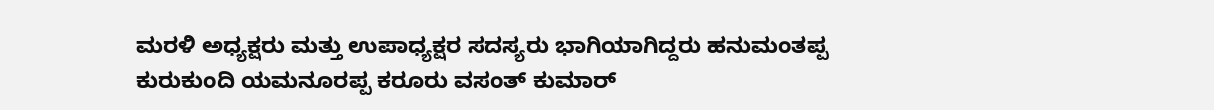ಮರಳಿ ಅಧ್ಯಕ್ಷರು ಮತ್ತು ಉಪಾಧ್ಯಕ್ಷರ ಸದಸ್ಯರು ಭಾಗಿಯಾಗಿದ್ದರು ಹನುಮಂತಪ್ಪ ಕುರುಕುಂದಿ ಯಮನೂರಪ್ಪ ಕರೂರು ವಸಂತ್ ಕುಮಾರ್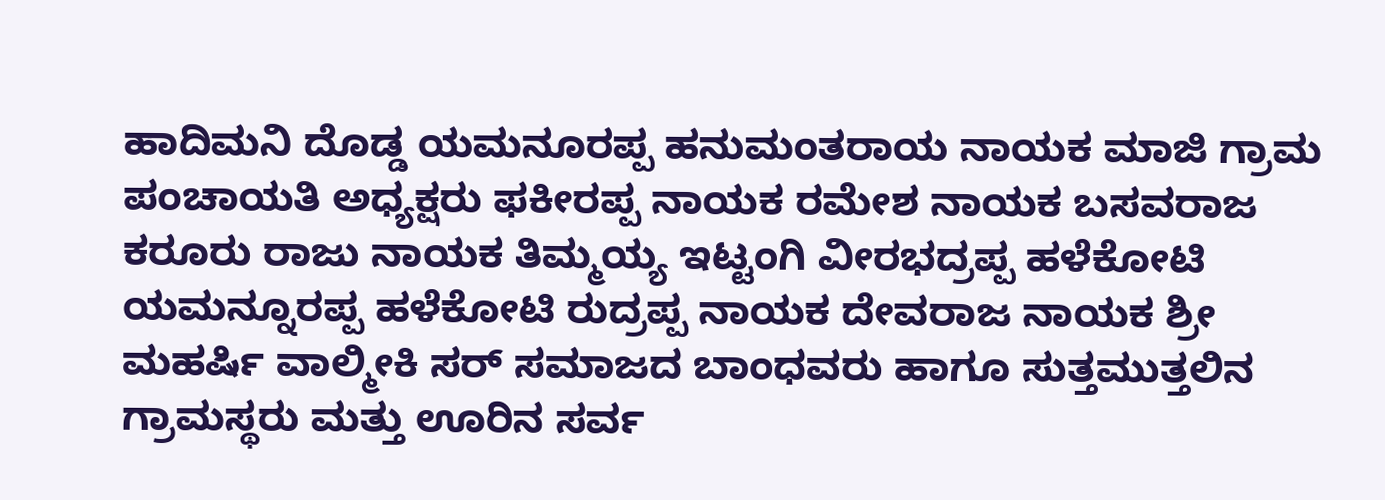ಹಾದಿಮನಿ ದೊಡ್ಡ ಯಮನೂರಪ್ಪ ಹನುಮಂತರಾಯ ನಾಯಕ ಮಾಜಿ ಗ್ರಾಮ ಪಂಚಾಯತಿ ಅಧ್ಯಕ್ಷರು ಫಕೀರಪ್ಪ ನಾಯಕ ರಮೇಶ ನಾಯಕ ಬಸವರಾಜ ಕರೂರು ರಾಜು ನಾಯಕ ತಿಮ್ಮಯ್ಯ ಇಟ್ಟಂಗಿ ವೀರಭದ್ರಪ್ಪ ಹಳೆಕೋಟಿ ಯಮನ್ನೂರಪ್ಪ ಹಳೆಕೋಟಿ ರುದ್ರಪ್ಪ ನಾಯಕ ದೇವರಾಜ ನಾಯಕ ಶ್ರೀ ಮಹರ್ಷಿ ವಾಲ್ಮೀಕಿ ಸರ್ ಸಮಾಜದ ಬಾಂಧವರು ಹಾಗೂ ಸುತ್ತಮುತ್ತಲಿನ ಗ್ರಾಮಸ್ಥರು ಮತ್ತು ಊರಿನ ಸರ್ವ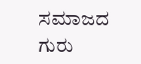ಸಮಾಜದ ಗುರು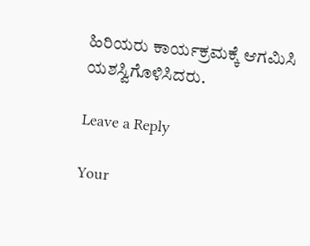ಹಿರಿಯರು ಕಾರ್ಯಕ್ರಮಕ್ಕೆ ಆಗಮಿಸಿ ಯಶಸ್ವಿಗೊಳಿಸಿದರು.

Leave a Reply

Your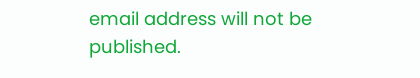email address will not be published.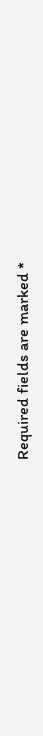Required fields are marked *